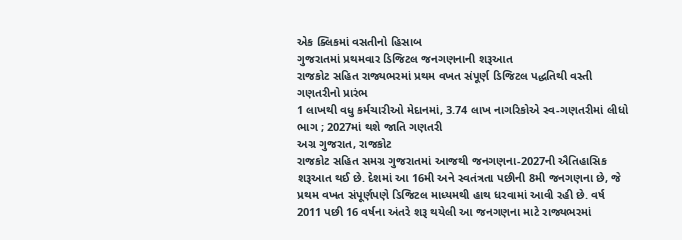એક ક્લિકમાં વસતીનો હિસાબ
ગુજરાતમાં પ્રથમવાર ડિજિટલ જનગણનાની શરૂઆત
રાજકોટ સહિત રાજ્યભરમાં પ્રથમ વખત સંપૂર્ણ ડિજિટલ પદ્ધતિથી વસ્તી ગણતરીનો પ્રારંભ
1 લાખથી વધુ કર્મચારીઓ મેદાનમાં, 3.74 લાખ નાગરિકોએ સ્વ-ગણતરીમાં લીધો ભાગ ; 2027માં થશે જાતિ ગણતરી
અગ્ર ગુજરાત, રાજકોટ
રાજકોટ સહિત સમગ્ર ગુજરાતમાં આજથી જનગણના-2027ની ઐતિહાસિક શરૂઆત થઈ છે. દેશમાં આ 16મી અને સ્વતંત્રતા પછીની 8મી જનગણના છે, જે પ્રથમ વખત સંપૂર્ણપણે ડિજિટલ માધ્યમથી હાથ ધરવામાં આવી રહી છે. વર્ષ 2011 પછી 16 વર્ષના અંતરે શરૂ થયેલી આ જનગણના માટે રાજ્યભરમાં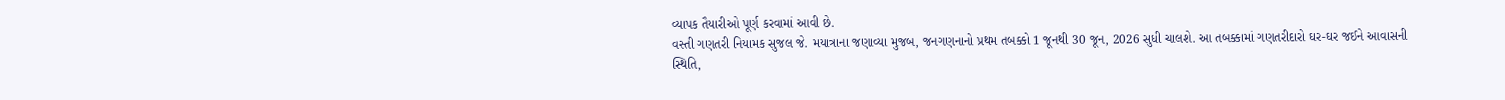વ્યાપક તૈયારીઓ પૂર્ણ કરવામાં આવી છે.
વસ્તી ગણતરી નિયામક સુજલ જે. મયાત્રાના જણાવ્યા મુજબ, જનગણનાનો પ્રથમ તબક્કો 1 જૂનથી 30 જૂન, 2026 સુધી ચાલશે. આ તબક્કામાં ગણતરીદારો ઘર-ઘર જઈને આવાસની સ્થિતિ,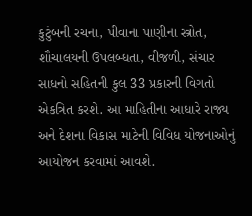કુટુંબની રચના, પીવાના પાણીના સ્ત્રોત, શૌચાલયની ઉપલબ્ધતા, વીજળી, સંચાર સાધનો સહિતની કુલ 33 પ્રકારની વિગતો એકત્રિત કરશે. આ માહિતીના આધારે રાજ્ય અને દેશના વિકાસ માટેની વિવિધ યોજનાઓનું આયોજન કરવામાં આવશે.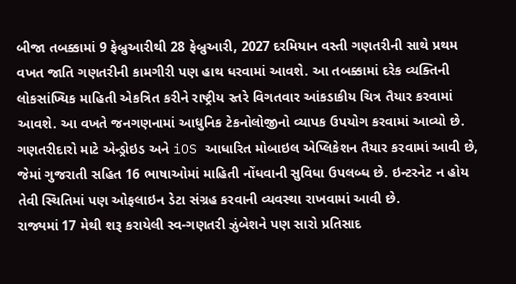બીજા તબક્કામાં 9 ફેબ્રુઆરીથી 28 ફેબ્રુઆરી, 2027 દરમિયાન વસ્તી ગણતરીની સાથે પ્રથમ વખત જાતિ ગણતરીની કામગીરી પણ હાથ ધરવામાં આવશે. આ તબક્કામાં દરેક વ્યક્તિની લોકસાંખ્યિક માહિતી એકત્રિત કરીને રાષ્ટ્રીય સ્તરે વિગતવાર આંકડાકીય ચિત્ર તૈયાર કરવામાં આવશે. આ વખતે જનગણનામાં આધુનિક ટેકનોલોજીનો વ્યાપક ઉપયોગ કરવામાં આવ્યો છે. ગણતરીદારો માટે એન્ડ્રોઇડ અને iOS આધારિત મોબાઇલ એપ્લિકેશન તૈયાર કરવામાં આવી છે, જેમાં ગુજરાતી સહિત 16 ભાષાઓમાં માહિતી નોંધવાની સુવિધા ઉપલબ્ધ છે. ઇન્ટરનેટ ન હોય તેવી સ્થિતિમાં પણ ઓફલાઇન ડેટા સંગ્રહ કરવાની વ્યવસ્થા રાખવામાં આવી છે.
રાજ્યમાં 17 મેથી શરૂ કરાયેલી સ્વ-ગણતરી ઝુંબેશને પણ સારો પ્રતિસાદ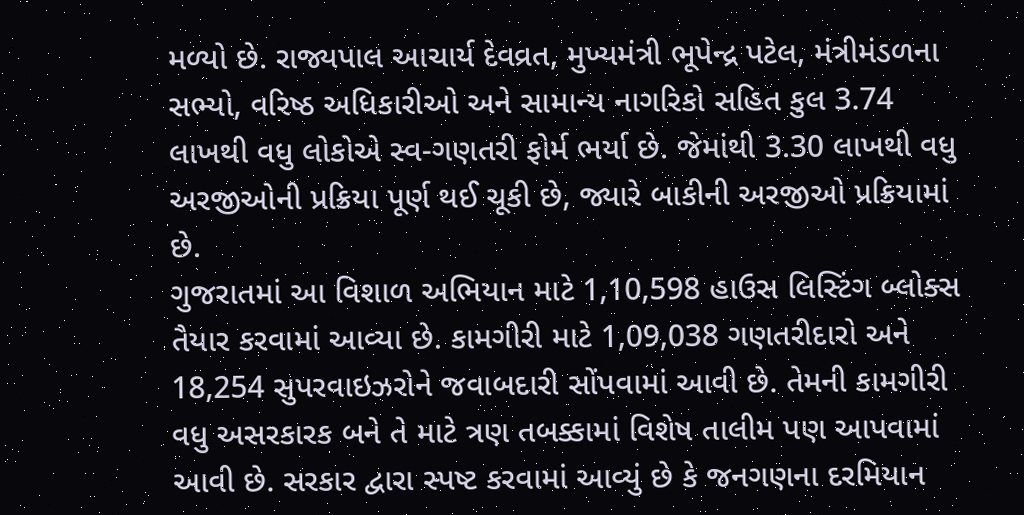મળ્યો છે. રાજ્યપાલ આચાર્ય દેવવ્રત, મુખ્યમંત્રી ભૂપેન્દ્ર પટેલ, મંત્રીમંડળના સભ્યો, વરિષ્ઠ અધિકારીઓ અને સામાન્ય નાગરિકો સહિત કુલ 3.74 લાખથી વધુ લોકોએ સ્વ-ગણતરી ફોર્મ ભર્યા છે. જેમાંથી 3.30 લાખથી વધુ અરજીઓની પ્રક્રિયા પૂર્ણ થઈ ચૂકી છે, જ્યારે બાકીની અરજીઓ પ્રક્રિયામાં છે.
ગુજરાતમાં આ વિશાળ અભિયાન માટે 1,10,598 હાઉસ લિસ્ટિંગ બ્લોક્સ તૈયાર કરવામાં આવ્યા છે. કામગીરી માટે 1,09,038 ગણતરીદારો અને 18,254 સુપરવાઇઝરોને જવાબદારી સોંપવામાં આવી છે. તેમની કામગીરી વધુ અસરકારક બને તે માટે ત્રણ તબક્કામાં વિશેષ તાલીમ પણ આપવામાં આવી છે. સરકાર દ્વારા સ્પષ્ટ કરવામાં આવ્યું છે કે જનગણના દરમિયાન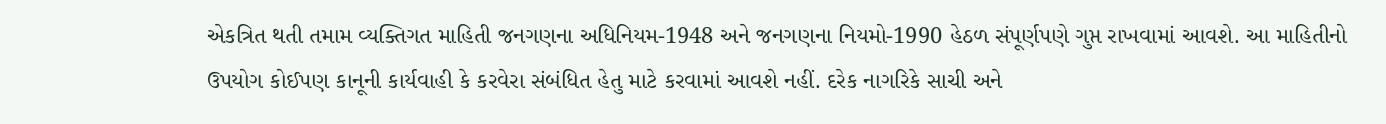એકત્રિત થતી તમામ વ્યક્તિગત માહિતી જનગણના અધિનિયમ-1948 અને જનગણના નિયમો-1990 હેઠળ સંપૂર્ણપણે ગુપ્ત રાખવામાં આવશે. આ માહિતીનો ઉપયોગ કોઈપણ કાનૂની કાર્યવાહી કે કરવેરા સંબંધિત હેતુ માટે કરવામાં આવશે નહીં. દરેક નાગરિકે સાચી અને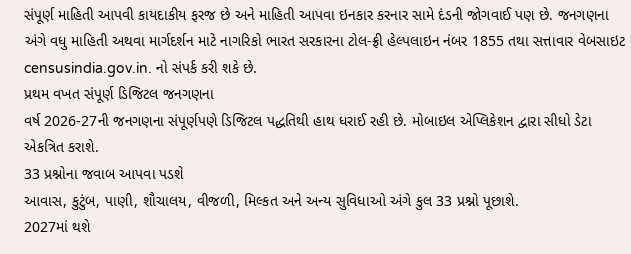સંપૂર્ણ માહિતી આપવી કાયદાકીય ફરજ છે અને માહિતી આપવા ઇનકાર કરનાર સામે દંડની જોગવાઈ પણ છે. જનગણના અંગે વધુ માહિતી અથવા માર્ગદર્શન માટે નાગરિકો ભારત સરકારના ટોલ-ફ્રી હેલ્પલાઇન નંબર 1855 તથા સત્તાવાર વેબસાઇટ censusindia.gov.in. નો સંપર્ક કરી શકે છે.
પ્રથમ વખત સંપૂર્ણ ડિજિટલ જનગણના
વર્ષ 2026-27ની જનગણના સંપૂર્ણપણે ડિજિટલ પદ્ધતિથી હાથ ધરાઈ રહી છે. મોબાઇલ એપ્લિકેશન દ્વારા સીધો ડેટા એકત્રિત કરાશે.
33 પ્રશ્નોના જવાબ આપવા પડશે
આવાસ, કુટુંબ, પાણી, શૌચાલય, વીજળી, મિલ્કત અને અન્ય સુવિધાઓ અંગે કુલ 33 પ્રશ્નો પૂછાશે.
2027માં થશે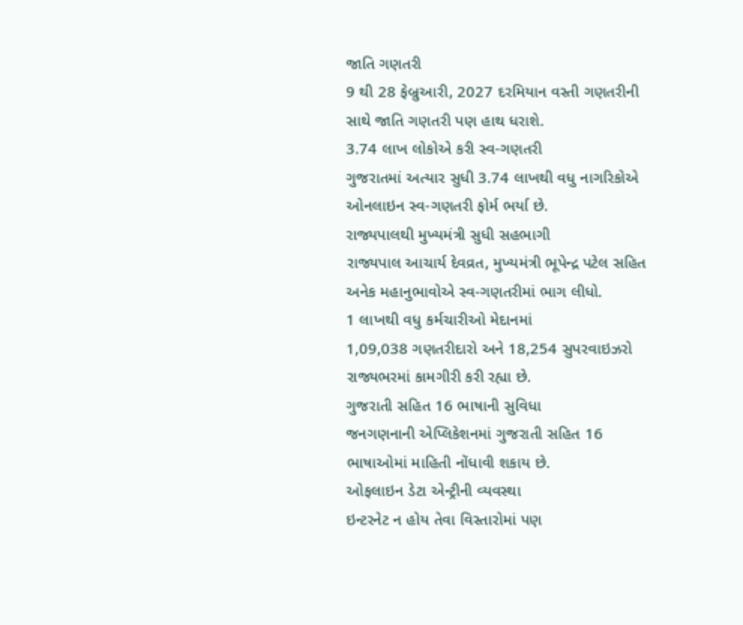જાતિ ગણતરી
9 થી 28 ફેબ્રુઆરી, 2027 દરમિયાન વસ્તી ગણતરીની સાથે જાતિ ગણતરી પણ હાથ ધરાશે.
3.74 લાખ લોકોએ કરી સ્વ-ગણતરી
ગુજરાતમાં અત્યાર સુધી 3.74 લાખથી વધુ નાગરિકોએ ઓનલાઇન સ્વ-ગણતરી ફોર્મ ભર્યા છે.
રાજ્યપાલથી મુખ્યમંત્રી સુધી સહભાગી
રાજ્યપાલ આચાર્ય દેવવ્રત, મુખ્યમંત્રી ભૂપેન્દ્ર પટેલ સહિત અનેક મહાનુભાવોએ સ્વ-ગણતરીમાં ભાગ લીધો.
1 લાખથી વધુ કર્મચારીઓ મેદાનમાં
1,09,038 ગણતરીદારો અને 18,254 સુપરવાઇઝરો રાજ્યભરમાં કામગીરી કરી રહ્યા છે.
ગુજરાતી સહિત 16 ભાષાની સુવિધા
જનગણનાની એપ્લિકેશનમાં ગુજરાતી સહિત 16 ભાષાઓમાં માહિતી નોંધાવી શકાય છે.
ઓફલાઇન ડેટા એન્ટ્રીની વ્યવસ્થા
ઇન્ટરનેટ ન હોય તેવા વિસ્તારોમાં પણ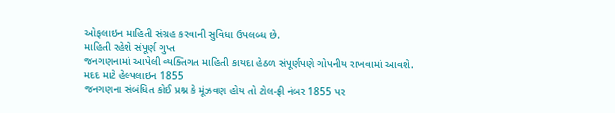ઓફલાઇન માહિતી સંગ્રહ કરવાની સુવિધા ઉપલબ્ધ છે.
માહિતી રહેશે સંપૂર્ણ ગુપ્ત
જનગણનામાં આપેલી વ્યક્તિગત માહિતી કાયદા હેઠળ સંપૂર્ણપણે ગોપનીય રાખવામાં આવશે.
મદદ માટે હેલ્પલાઇન 1855
જનગણના સંબંધિત કોઈ પ્રશ્ન કે મૂંઝવણ હોય તો ટોલ-ફ્રી નંબર 1855 પર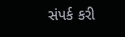સંપર્ક કરી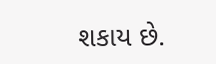શકાય છે.